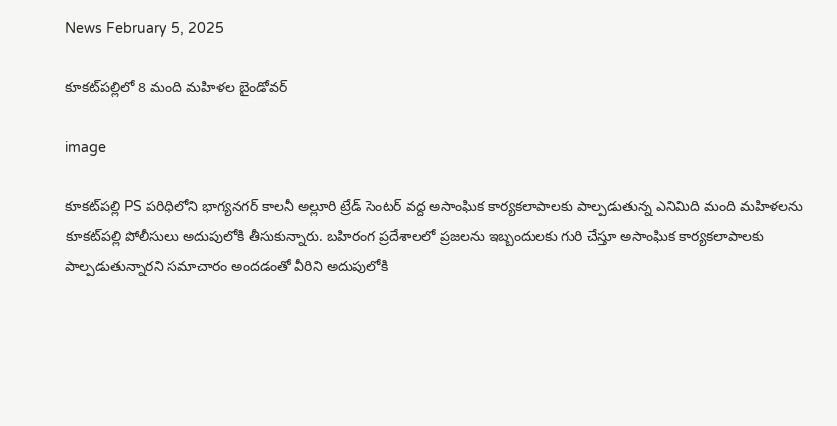News February 5, 2025

కూకట్‌పల్లిలో 8 మంది మహిళల బైండోవర్

image

కూకట్‌పల్లి PS పరిధిలోని భాగ్యనగర్ కాలనీ అల్లూరి ట్రేడ్ సెంటర్ వద్ద అసాంఘిక కార్యకలాపాలకు పాల్పడుతున్న ఎనిమిది మంది మహిళలను కూకట్‌పల్లి పోలీసులు అదుపులోకి తీసుకున్నారు. బహిరంగ ప్రదేశాలలో ప్రజలను ఇబ్బందులకు గురి చేస్తూ అసాంఘిక కార్యకలాపాలకు పాల్పడుతున్నారని సమాచారం అందడంతో వీరిని అదుపులోకి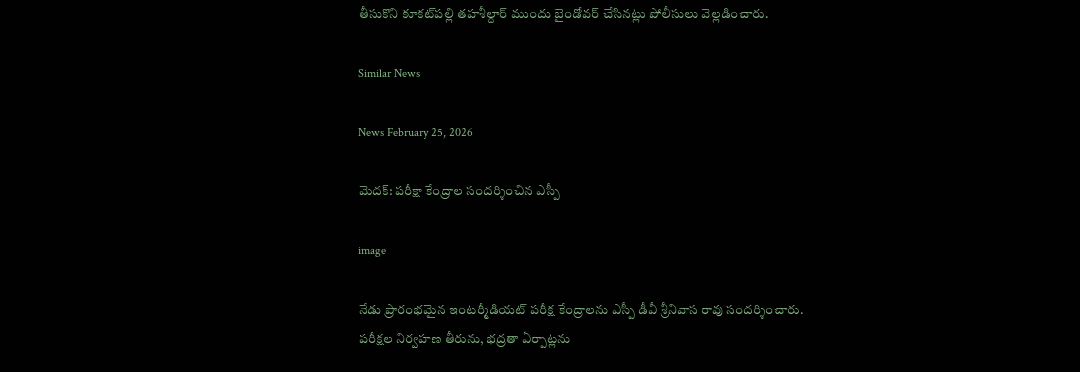తీసుకొని కూకట్‌పల్లి తహశీల్దార్ ముందు బైండోవర్ చేసినట్లు పోలీసులు వెల్లడించారు.

Similar News

News February 25, 2026

మెదక్: పరీక్షా కేంద్రాల సందర్శించిన ఎస్పీ

image

నేడు ప్రారంభమైన ఇంటర్మీడియట్ పరీక్ష కేంద్రాలను ఎస్పీ డీవీ శ్రీనివాస రావు సందర్శించారు. పరీక్షల నిర్వహణ తీరును, భద్రతా ఏర్పాట్లను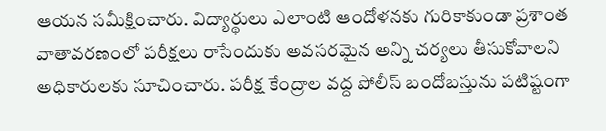ఆయన సమీక్షించారు. విద్యార్థులు ఎలాంటి ఆందోళనకు గురికాకుండా ప్రశాంత వాతావరణంలో పరీక్షలు రాసేందుకు అవసరమైన అన్ని చర్యలు తీసుకోవాలని అధికారులకు సూచించారు. పరీక్ష కేంద్రాల వద్ద పోలీస్ బందోబస్తును పటిష్టంగా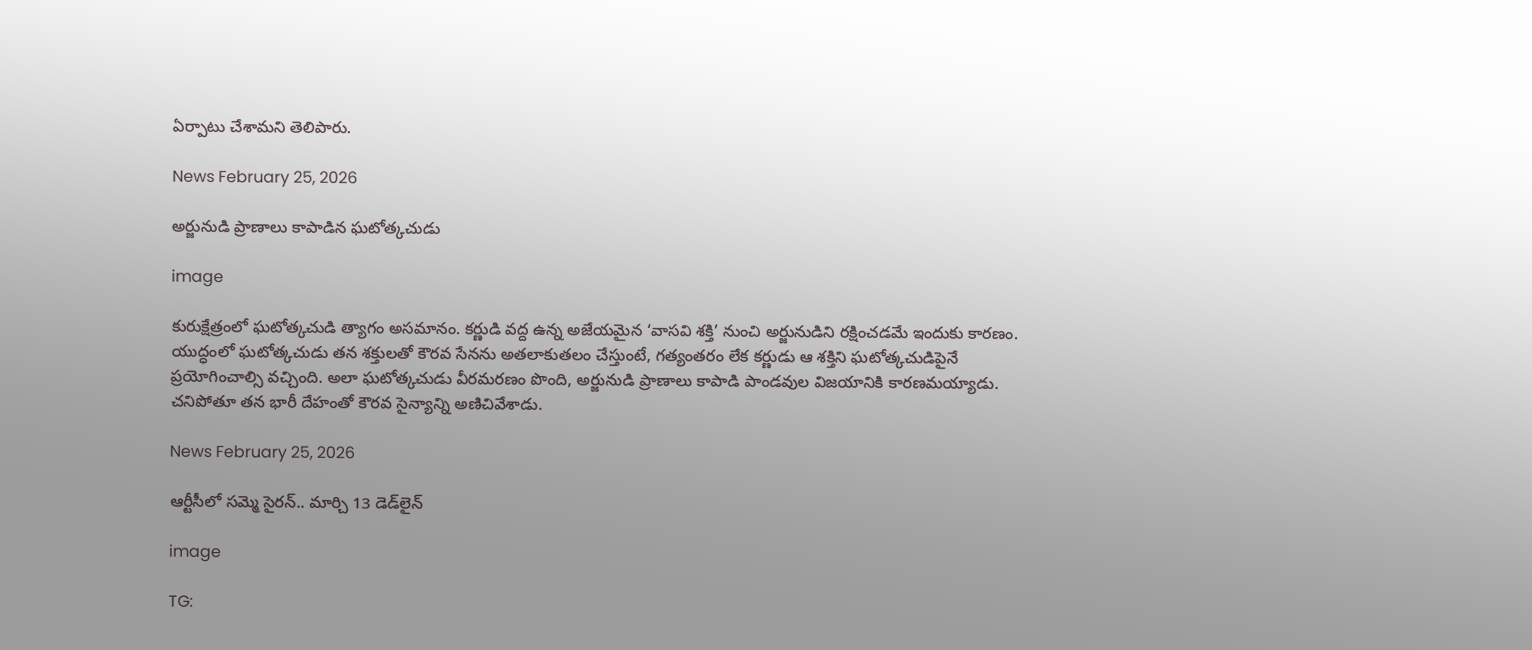ఏర్పాటు చేశామని తెలిపారు.

News February 25, 2026

అర్జునుడి ప్రాణాలు కాపాడిన ఘటోత్కచుడు

image

కురుక్షేత్రంలో ఘటోత్కచుడి త్యాగం అసమానం. కర్ణుడి వద్ద ఉన్న అజేయమైన ‘వాసవి శక్తి’ నుంచి అర్జునుడిని రక్షించడమే ఇందుకు కారణం. యుద్ధంలో ఘటోత్కచుడు తన శక్తులతో కౌరవ సేనను అతలాకుతలం చేస్తుంటే, గత్యంతరం లేక కర్ణుడు ఆ శక్తిని ఘటోత్కచుడిపైనే ప్రయోగించాల్సి వచ్చింది. అలా ఘటోత్కచుడు వీరమరణం పొంది, అర్జునుడి ప్రాణాలు కాపాడి పాండవుల విజయానికి కారణమయ్యాడు. చనిపోతూ తన భారీ దేహంతో కౌరవ సైన్యాన్ని అణిచివేశాడు.

News February 25, 2026

ఆర్టీసీలో సమ్మె సైరన్.. మార్చి 13 డెడ్‌లైన్

image

TG: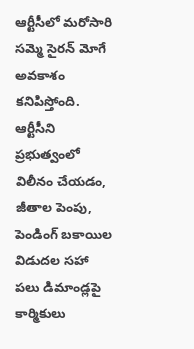ఆర్టీసీలో మరోసారి సమ్మె సైరన్ మోగే అవకాశం కనిపిస్తోంది. ఆర్టీసీని ప్రభుత్వంలో విలీనం చేయడం, జీతాల పెంపు, పెండింగ్ బకాయిల విడుదల సహా పలు డిమాండ్లపై కార్మికులు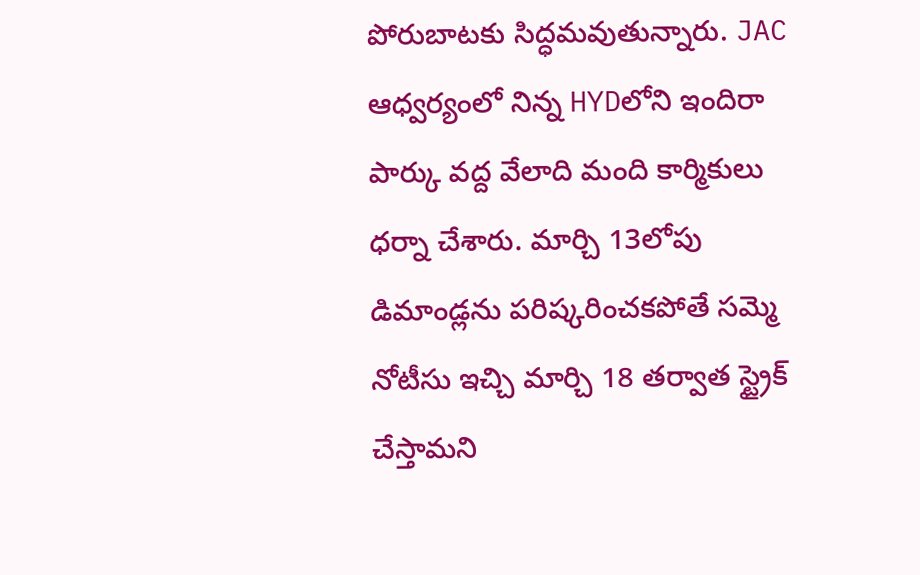పోరుబాటకు సిద్ధమవుతున్నారు. JAC ఆధ్వర్యంలో నిన్న HYDలోని ఇందిరా పార్కు వద్ద వేలాది మంది కార్మికులు ధర్నా చేశారు. మార్చి 13లోపు డిమాండ్లను పరిష్కరించకపోతే సమ్మె నోటీసు ఇచ్చి మార్చి 18 తర్వాత స్ట్రైక్ చేస్తామని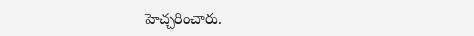హెచ్చరించారు.